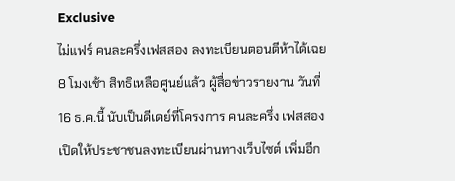Exclusive
ไม่แฟร์ คนละครึ่งเฟสสอง ลงทะเบียนตอนตีห้าได้เฉย 8 โมงเช้า สิทธิเหลือศูนย์แล้ว ผู้สื่อข่าวรายงาน วันที่ 16 ธ.ค.นี้ นับเป็นดีเดย์ที่โครงการ คนละครึ่ง เฟสสอง เปิดให้ประชาชนลงทะเบียนผ่านทางเว็บไซต์ เพิ่มอีก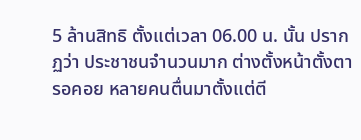5 ล้านสิทธิ ตั้งแต่เวลา 06.00 น. นั้น ปรากฏว่า ประชาชนจำนวนมาก ต่างตั้งหน้าตั้งตารอคอย หลายคนตื่นมาตั้งแต่ตี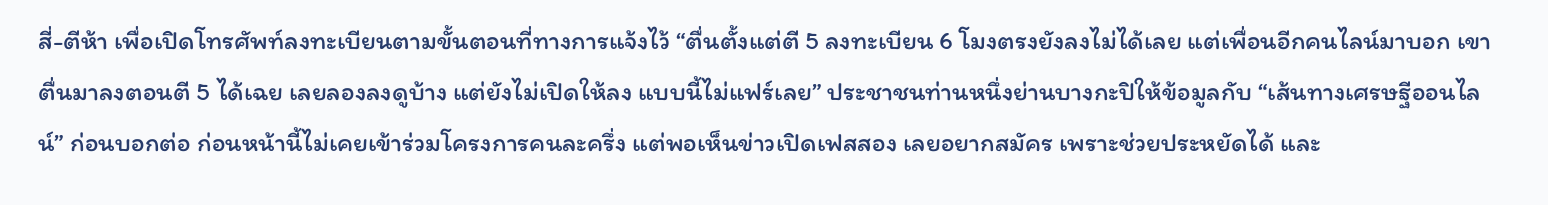สี่-ตีห้า เพื่อเปิดโทรศัพท์ลงทะเบียนตามขั้นตอนที่ทางการแจ้งไว้ “ตื่นตั้งแต่ตี 5 ลงทะเบียน 6 โมงตรงยังลงไม่ได้เลย แต่เพื่อนอีกคนไลน์มาบอก เขาตื่นมาลงตอนตี 5 ได้เฉย เลยลองลงดูบ้าง แต่ยังไม่เปิดให้ลง แบบนี้ไม่แฟร์เลย” ประชาชนท่านหนึ่งย่านบางกะปิให้ข้อมูลกับ “เส้นทางเศรษฐีออนไลน์” ก่อนบอกต่อ ก่อนหน้านี้ไม่เคยเข้าร่วมโครงการคนละครึ่ง แต่พอเห็นข่าวเปิดเฟสสอง เลยอยากสมัคร เพราะช่วยประหยัดได้ และ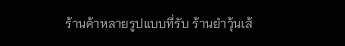ร้านค้าหลายรูปแบบที่รับ ร้านยำวุ้นเส้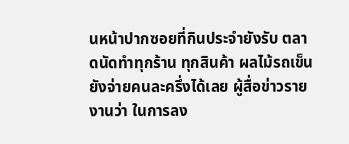นหน้าปากซอยที่กินประจำยังรับ ตลาดนัดทำทุกร้าน ทุกสินค้า ผลไม้รถเข็นยังจ่ายคนละครึ่งได้เลย ผู้สื่อข่าวรายงานว่า ในการลง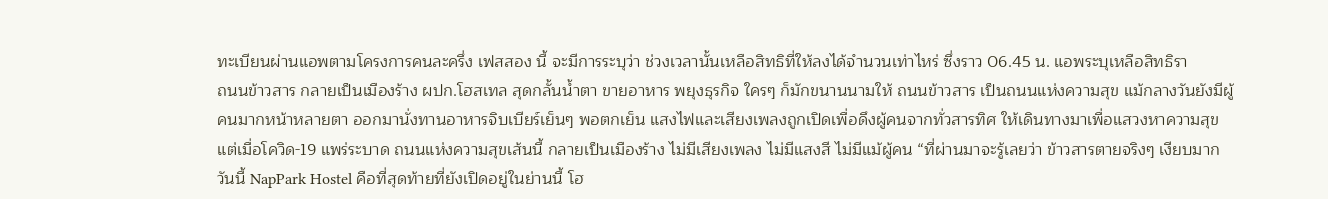ทะเบียนผ่านแอพตามโครงการคนละครึ่ง เฟสสอง นี้ จะมีการระบุว่า ช่วงเวลานั้นเหลือสิทธิที่ให้ลงได้จำนวนเท่าไหร่ ซึ่งราว 06.45 น. แอพระบุเหลือสิทธิรา
ถนนข้าวสาร กลายเป็นเมืองร้าง ผปก.โฮสเทล สุดกลั้นน้ำตา ขายอาหาร พยุงธุรกิจ ใครๆ ก็มักขนานนามให้ ถนนข้าวสาร เป็นถนนแห่งความสุข แม้กลางวันยังมีผู้คนมากหน้าหลายตา ออกมานั่งทานอาหารจิบเบียร์เย็นๆ พอตกเย็น แสงไฟและเสียงเพลงถูกเปิดเพื่อดึงผู้คนจากทั่วสารทิศ ให้เดินทางมาเพื่อแสวงหาความสุข แต่เมื่อโควิด-19 แพร่ระบาด ถนนแห่งความสุขเส้นนี้ กลายเป็นเมืองร้าง ไม่มีเสียงเพลง ไม่มีแสงสี ไม่มีแม้ผู้คน “ที่ผ่านมาจะรู้เลยว่า ข้าวสารตายจริงๆ เงียบมาก วันนี้ NapPark Hostel คือที่สุดท้ายที่ยังเปิดอยู่ในย่านนี้ โฮ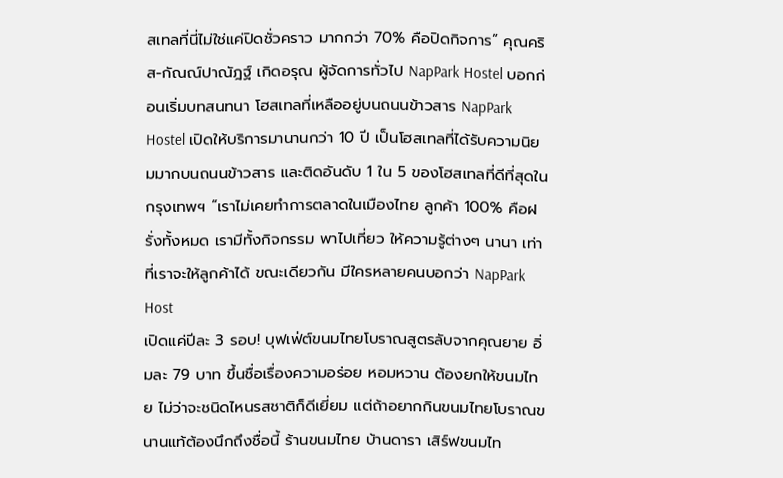สเทลที่นี่ไม่ใช่แค่ปิดชั่วคราว มากกว่า 70% คือปิดกิจการ” คุณคริส-กัณณ์ปาณัฎฐ์ เกิดอรุณ ผู้จัดการทั่วไป NapPark Hostel บอกก่อนเริ่มบทสนทนา โฮสเทลที่เหลืออยู่บนถนนข้าวสาร NapPark Hostel เปิดให้บริการมานานกว่า 10 ปี เป็นโฮสเทลที่ได้รับความนิยมมากบนถนนข้าวสาร และติดอันดับ 1 ใน 5 ของโฮสเทลที่ดีที่สุดในกรุงเทพฯ “เราไม่เคยทำการตลาดในเมืองไทย ลูกค้า 100% คือฝรั่งทั้งหมด เรามีทั้งกิจกรรม พาไปเที่ยว ให้ความรู้ต่างๆ นานา เท่าที่เราจะให้ลูกค้าได้ ขณะเดียวกัน มีใครหลายคนบอกว่า NapPark Host
เปิดแค่ปีละ 3 รอบ! บุฟเฟ่ต์ขนมไทยโบราณสูตรลับจากคุณยาย อิ่มละ 79 บาท ขึ้นชื่อเรื่องความอร่อย หอมหวาน ต้องยกให้ขนมไทย ไม่ว่าจะชนิดไหนรสชาติก็ดีเยี่ยม แต่ถ้าอยากกินขนมไทยโบราณขนานแท้ต้องนึกถึงชื่อนี้ ร้านขนมไทย บ้านดารา เสิร์ฟขนมไท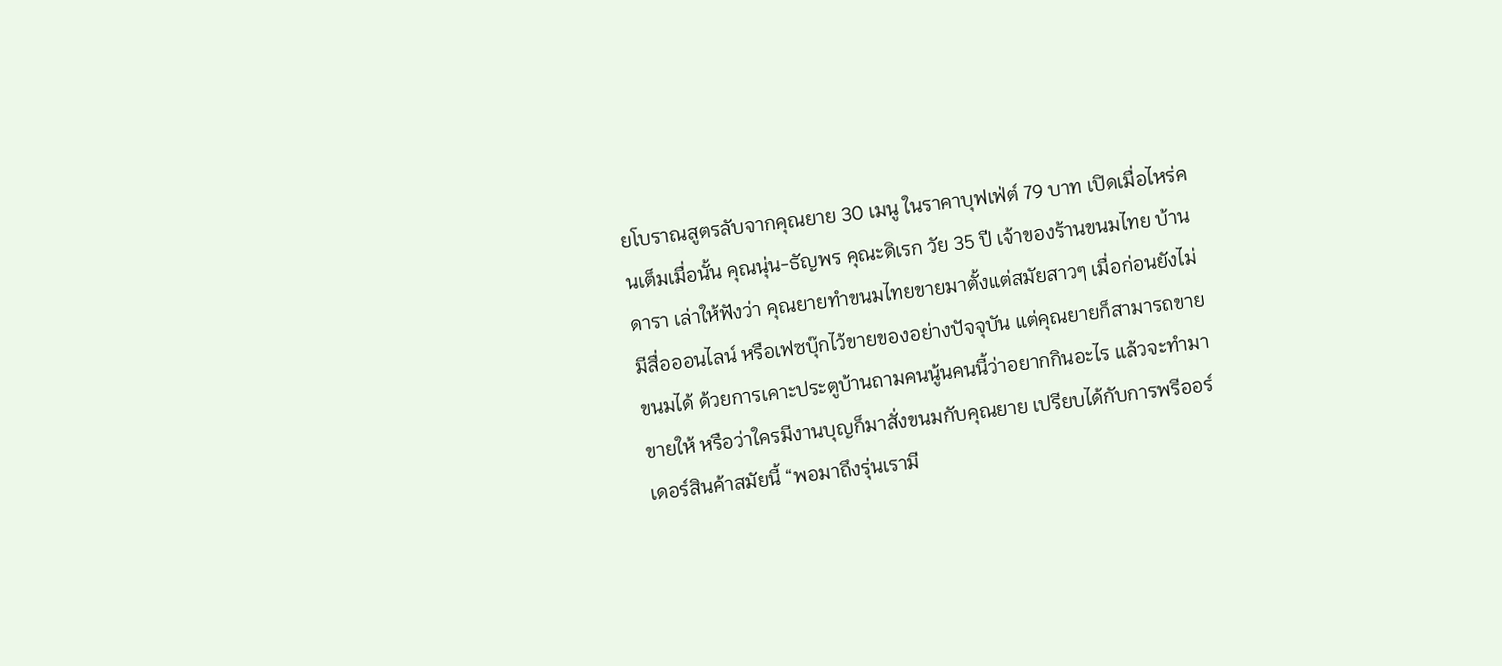ยโบราณสูตรลับจากคุณยาย 30 เมนู ในราคาบุฟเฟ่ต์ 79 บาท เปิดเมื่อไหร่คนเต็มเมื่อนั้น คุณนุ่น-ธัญพร คุณะดิเรก วัย 35 ปี เจ้าของร้านขนมไทย บ้านดารา เล่าให้ฟังว่า คุณยายทำขนมไทยขายมาตั้งแต่สมัยสาวๆ เมื่อก่อนยังไม่มีสื่อออนไลน์ หรือเฟซบุ๊กไว้ขายของอย่างปัจจุบัน แต่คุณยายก็สามารถขายขนมได้ ด้วยการเคาะประตูบ้านถามคนนู้นคนนี้ว่าอยากกินอะไร แล้วจะทำมาขายให้ หรือว่าใครมีงานบุญก็มาสั่งขนมกับคุณยาย เปรียบได้กับการพรีออร์เดอร์สินค้าสมัยนี้ “พอมาถึงรุ่นเรามี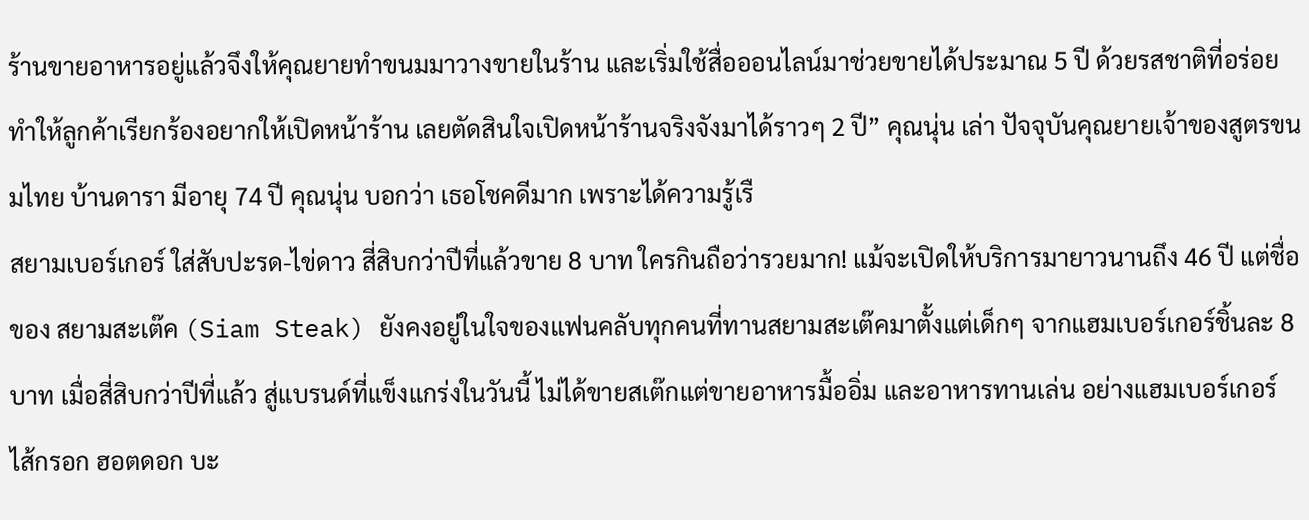ร้านขายอาหารอยู่แล้วจึงให้คุณยายทำขนมมาวางขายในร้าน และเริ่มใช้สื่อออนไลน์มาช่วยขายได้ประมาณ 5 ปี ด้วยรสชาติที่อร่อยทำให้ลูกค้าเรียกร้องอยากให้เปิดหน้าร้าน เลยตัดสินใจเปิดหน้าร้านจริงจังมาได้ราวๆ 2 ปี” คุณนุ่น เล่า ปัจจุบันคุณยายเจ้าของสูตรขนมไทย บ้านดารา มีอายุ 74 ปี คุณนุ่น บอกว่า เธอโชคดีมาก เพราะได้ความรู้เรื
สยามเบอร์เกอร์ ใส่สับปะรด-ไข่ดาว สี่สิบกว่าปีที่แล้วขาย 8 บาท ใครกินถือว่ารวยมาก! แม้จะเปิดให้บริการมายาวนานถึง 46 ปี แต่ชื่อของ สยามสะเต๊ค (Siam Steak) ยังคงอยู่ในใจของแฟนคลับทุกคนที่ทานสยามสะเต๊คมาตั้งแต่เด็กๆ จากแฮมเบอร์เกอร์ชิ้นละ 8 บาท เมื่อสี่สิบกว่าปีที่แล้ว สู่แบรนด์ที่แข็งแกร่งในวันนี้ ไม่ได้ขายสเต๊กแต่ขายอาหารมื้ออิ่ม และอาหารทานเล่น อย่างแฮมเบอร์เกอร์ ไส้กรอก ฮอตดอก บะ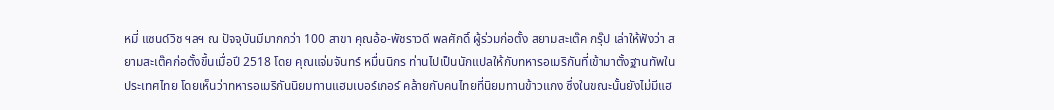หมี่ แซนด์วิช ฯลฯ ณ ปัจจุบันมีมากกว่า 100 สาขา คุณอ้อ-พัชราวดี พลศักดิ์ ผู้ร่วมก่อตั้ง สยามสะเต๊ค กรุ๊ป เล่าให้ฟังว่า สยามสะเต๊คก่อตั้งขึ้นเมื่อปี 2518 โดย คุณแจ่มจันทร์ หมื่นนิกร ท่านไปเป็นนักแปลให้กับทหารอเมริกันที่เข้ามาตั้งฐานทัพในประเทศไทย โดยเห็นว่าทหารอเมริกันนิยมทานแฮมเบอร์เกอร์ คล้ายกับคนไทยที่นิยมทานข้าวแกง ซึ่งในขณะนั้นยังไม่มีแฮ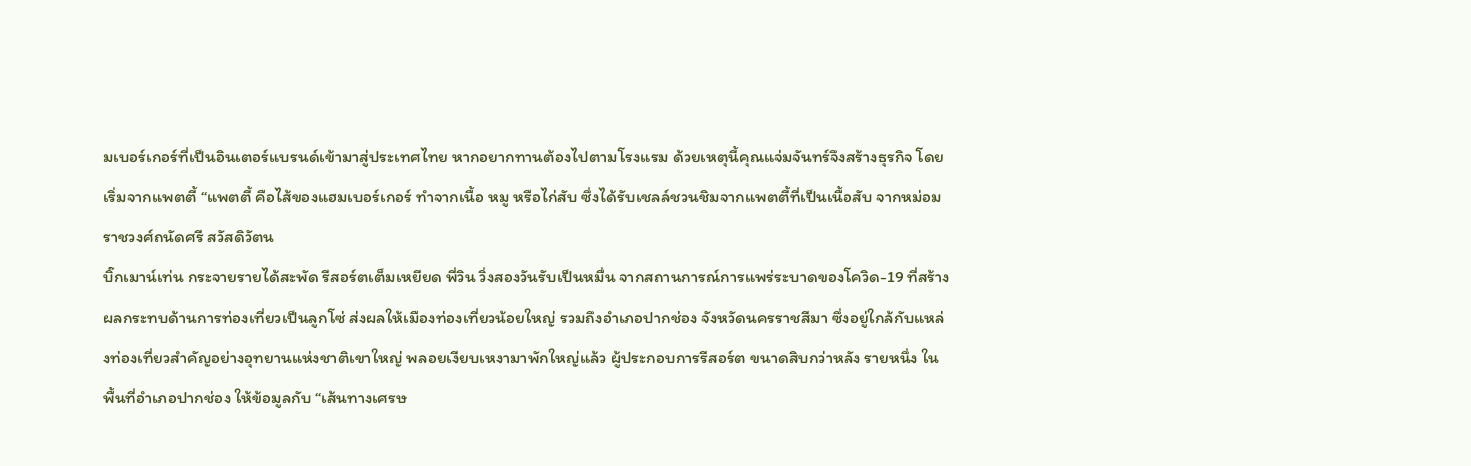มเบอร์เกอร์ที่เป็นอินเตอร์แบรนด์เข้ามาสู่ประเทศไทย หากอยากทานต้องไปตามโรงแรม ด้วยเหตุนี้คุณแจ่มจันทร์จึงสร้างธุรกิจ โดยเริ่มจากแพตตี้ “แพตตี้ คือไส้ของแฮมเบอร์เกอร์ ทำจากเนื้อ หมู หรือไก่สับ ซึ่งได้รับเชลล์ชวนชิมจากแพตตี้ที่เป็นเนื้อสับ จากหม่อมราชวงศ์ถนัดศรี สวัสดิวัตน
บิ๊กเมาน์เท่น กระจายรายได้สะพัด รีสอร์ตเต็มเหยียด พี่วิน วิ่งสองวันรับเป็นหมื่น จากสถานการณ์การแพร่ระบาดของโควิด-19 ที่สร้างผลกระทบด้านการท่องเที่ยวเป็นลูกโซ่ ส่งผลให้เมืองท่องเที่ยวน้อยใหญ่ รวมถึงอำเภอปากช่อง จังหวัดนครราชสีมา ซึ่งอยู่ใกล้กับแหล่งท่องเที่ยวสำคัญอย่างอุทยานแห่งชาติเขาใหญ่ พลอยเงียบเหงามาพักใหญ่แล้ว ผู้ประกอบการรีสอร์ต ขนาดสิบกว่าหลัง รายหนึ่ง ในพื้นที่อำเภอปากช่อง ให้ข้อมูลกับ “เส้นทางเศรษ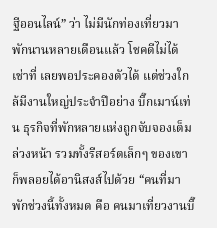ฐีออนไลน์” ว่า ไม่มีนักท่องเที่ยวมาพักนานหลายเดือนแล้ว โชคดีไม่ได้เช่าที่ เลยพอประคองตัวได้ แต่ช่วงใกล้มีงานใหญ่ประจำปีอย่าง บิ๊กเมาน์เท่น ธุรกิจที่พักหลายแห่งถูกจับจองเต็มล่วงหน้า รวมทั้งรีสอร์ตเล็กๆ ของเขาก็พลอยได้อานิสงส์ไปด้วย “คนที่มาพักช่วงนี้ทั้งหมด คือ คนมาเที่ยวงานบิ๊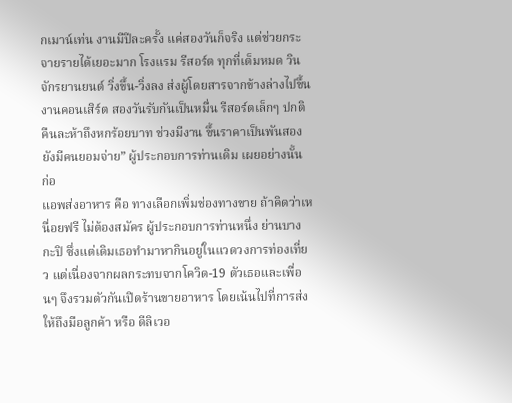กเมาน์เท่น งานมีปีละครั้ง แค่สองวันก็จริง แต่ช่วยกระจายรายได้เยอะมาก โรงแรม รีสอร์ต ทุกที่เต็มหมด วินจักรยานยนต์ วิ่งขึ้น-วิ่งลง ส่งผู้โดยสารจากข้างล่างไปขึ้นงานคอนเสิร์ต สองวันรับกันเป็นหมื่น รีสอร์ตเล็กๆ ปกติคืนละห้าถึงหกร้อยบาท ช่วงมีงาน ขึ้นราคาเป็นพันสอง ยังมีคนยอมจ่าย” ผู้ประกอบการท่านเดิม เผยอย่างนั้น ก่อ
แอพส่งอาหาร คือ ทางเลือกเพิ่มช่องทางขาย ถ้าคิดว่าเหนื่อยฟรี ไม่ต้องสมัคร ผู้ประกอบการท่านหนึ่ง ย่านบางกะปิ ซึ่งแต่เดิมเธอทำมาหากินอยู่ในแวดวงการท่องเที่ยว แต่เนื่องจากผลกระทบจากโควิด-19 ตัวเธอและเพื่อนๆ จึงรวมตัวกันเปิดร้านขายอาหาร โดยเน้นไปที่การส่งให้ถึงมือลูกค้า หรือ ดีลิเวอ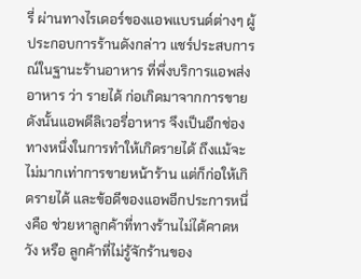รี่ ผ่านทางไรเดอร์ของแอพแบรนด์ต่างๆ ผู้ประกอบการร้านดังกล่าว แชร์ประสบการณ์ในฐานะร้านอาหาร ที่พึ่งบริการแอพส่งอาหาร ว่า รายได้ ก่อเกิดมาจากการขาย ดังนั้นแอพดีลิเวอรี่อาหาร จึงเป็นอีกช่องทางหนึ่งในการทำให้เกิดรายได้ ถึงแม้จะไม่มากเท่าการขายหน้าร้าน แต่ก็ก่อให้เกิดรายได้ และข้อดีของแอพอีกประการหนึ่งคือ ช่วยหาลูกค้าที่ทางร้านไม่ได้คาดหวัง หรือ ลูกค้าที่ไม่รู้จักร้านของ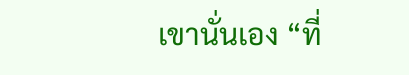เขานั่นเอง “ที่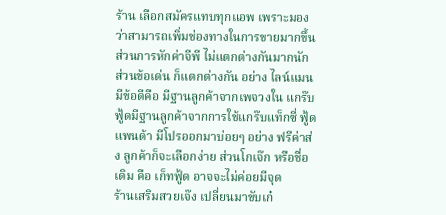ร้าน เลือกสมัครแทบทุกแอพ เพราะมองว่าสามารถเพิ่มช่องทางในการขายมากขึ้น ส่วนการหักค่าจีพี ไม่แตกต่างกันมากนัก ส่วนข้อเด่น ก็แตกต่างกัน อย่าง ไลน์แมนมีข้อดีคือ มีฐานลูกค้าจากเพจวงใน แกร๊บฟู้ดมีฐานลูกค้าจากการใช้แกร๊บแท็กซี่ ฟู้ดแพนด้า มีโปรออกมาบ่อยๆ อย่าง ฟรีค่าส่ง ลูกค้าก็จะเลือกง่าย ส่วนโกเจ๊ก หรือชื่อเดิม คือ เก็ทฟู้ด อาจจะไม่ค่อยมีจุด
ร้านเสริมสวยเจ๊ง เปลี่ยนมาขับเก๋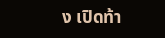ง เปิดท้า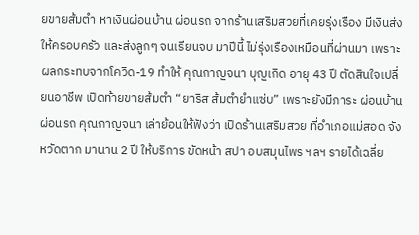ยขายส้มตำ หาเงินผ่อนบ้าน ผ่อนรถ จากร้านเสริมสวยที่เคยรุ่งเรือง มีเงินส่งให้ครอบครัว และส่งลูกๆ จนเรียนจบ มาปีนี้ ไม่รุ่งเรืองเหมือนที่ผ่านมา เพราะผลกระทบจากโควิด-19 ทำให้ คุณกาญจนา บุญเกิด อายุ 43 ปี ตัดสินใจเปลี่ยนอาชีพ เปิดท้ายขายส้มตำ “ยาริส ส้มตำยำแซ่บ” เพราะยังมีภาระ ผ่อนบ้าน ผ่อนรถ คุณกาญจนา เล่าย้อนให้ฟังว่า เปิดร้านเสริมสวย ที่อำเภอแม่สอด จังหวัดตาก มานาน 2 ปี ให้บริการ ขัดหน้า สปา อบสมุนไพร ฯลฯ รายได้เฉลี่ย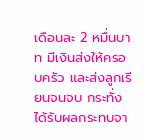เดือนละ 2 หมื่นบาท มีเงินส่งให้ครอบครัว และส่งลูกเรียนจนจบ กระทั่งได้รับผลกระทบจา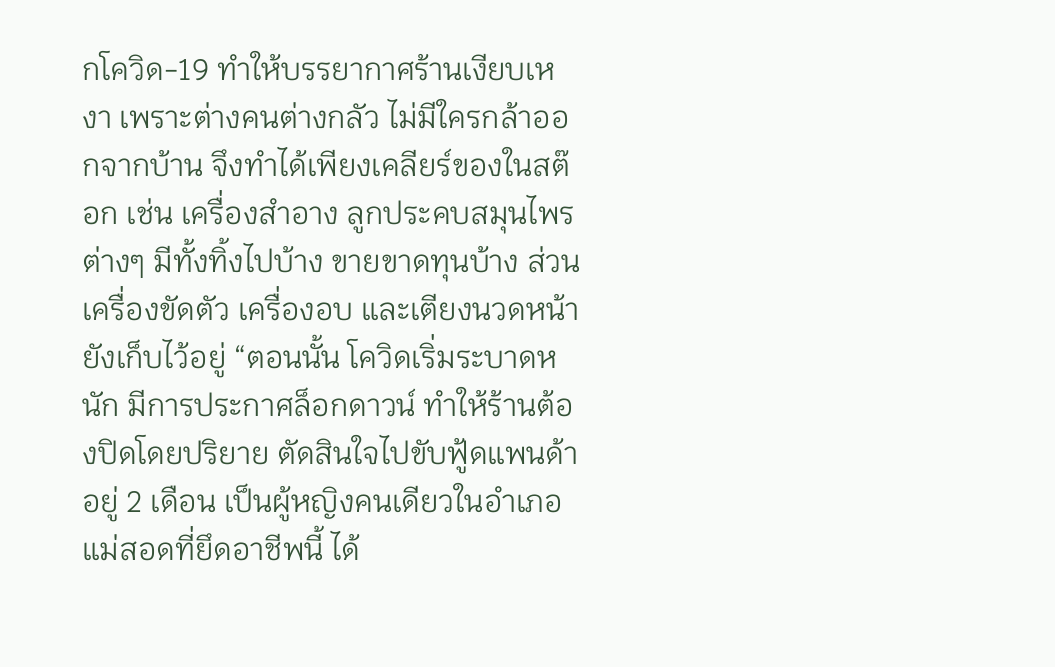กโควิด-19 ทำให้บรรยากาศร้านเงียบเหงา เพราะต่างคนต่างกลัว ไม่มีใครกล้าออกจากบ้าน จึงทำได้เพียงเคลียร์ของในสต๊อก เช่น เครื่องสำอาง ลูกประคบสมุนไพรต่างๆ มีทั้งทิ้งไปบ้าง ขายขาดทุนบ้าง ส่วนเครื่องขัดตัว เครื่องอบ และเตียงนวดหน้ายังเก็บไว้อยู่ “ตอนนั้น โควิดเริ่มระบาดหนัก มีการประกาศล็อกดาวน์ ทำให้ร้านต้องปิดโดยปริยาย ตัดสินใจไปขับฟู้ดแพนด้าอยู่ 2 เดือน เป็นผู้หญิงคนเดียวในอำเภอแม่สอดที่ยึดอาชีพนี้ ได้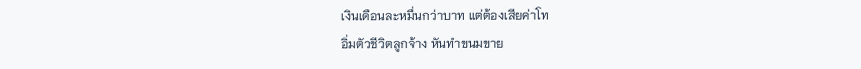เงินเดือนละหมื่นกว่าบาท แต่ต้องเสียค่าโท
อิ่มตัวชีวิตลูกจ้าง หันทำขนมขาย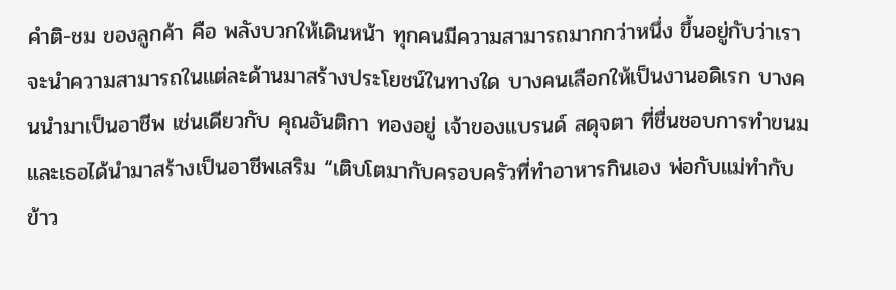คำติ-ชม ของลูกค้า คือ พลังบวกให้เดินหน้า ทุกคนมีความสามารถมากกว่าหนึ่ง ขึ้นอยู่กับว่าเราจะนำความสามารถในแต่ละด้านมาสร้างประโยชน์ในทางใด บางคนเลือกให้เป็นงานอดิเรก บางคนนำมาเป็นอาชีพ เช่นเดียวกับ คุณอันติกา ทองอยู่ เจ้าของแบรนด์ สดุจตา ที่ชื่นชอบการทำขนมและเธอได้นำมาสร้างเป็นอาชีพเสริม “เติบโตมากับครอบครัวที่ทำอาหารกินเอง พ่อกับแม่ทำกับข้าว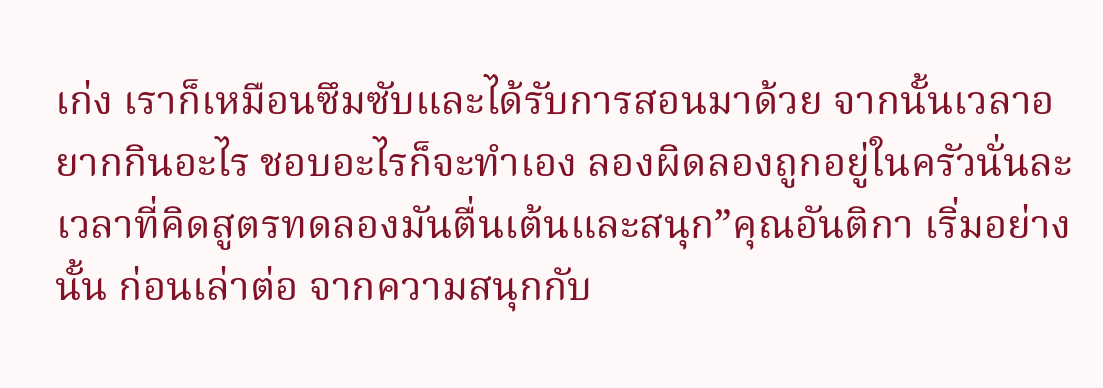เก่ง เราก็เหมือนซึมซับและได้รับการสอนมาด้วย จากนั้นเวลาอยากกินอะไร ชอบอะไรก็จะทำเอง ลองผิดลองถูกอยู่ในครัวนั่นละ เวลาที่คิดสูตรทดลองมันตื่นเต้นและสนุก”คุณอันติกา เริ่มอย่างนั้น ก่อนเล่าต่อ จากความสนุกกับ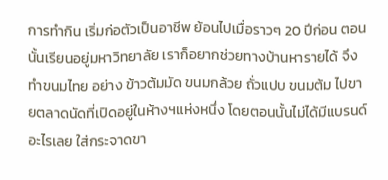การทำกิน เริ่มก่อตัวเป็นอาชีพ ย้อนไปเมื่อราวๆ 20 ปีก่อน ตอนนั้นเรียนอยู่มหาวิทยาลัย เราก็อยากช่วยทางบ้านหารายได้ จึงทำขนมไทย อย่าง ข้าวต้มมัด ขนมกล้วย ถั่วแปบ ขนมต้ม ไปขายตลาดนัดที่เปิดอยู่ในห้างฯแห่งหนึ่ง โดยตอนนั้นไม่ได้มีแบรนด์อะไรเลย ใส่กระจาดขา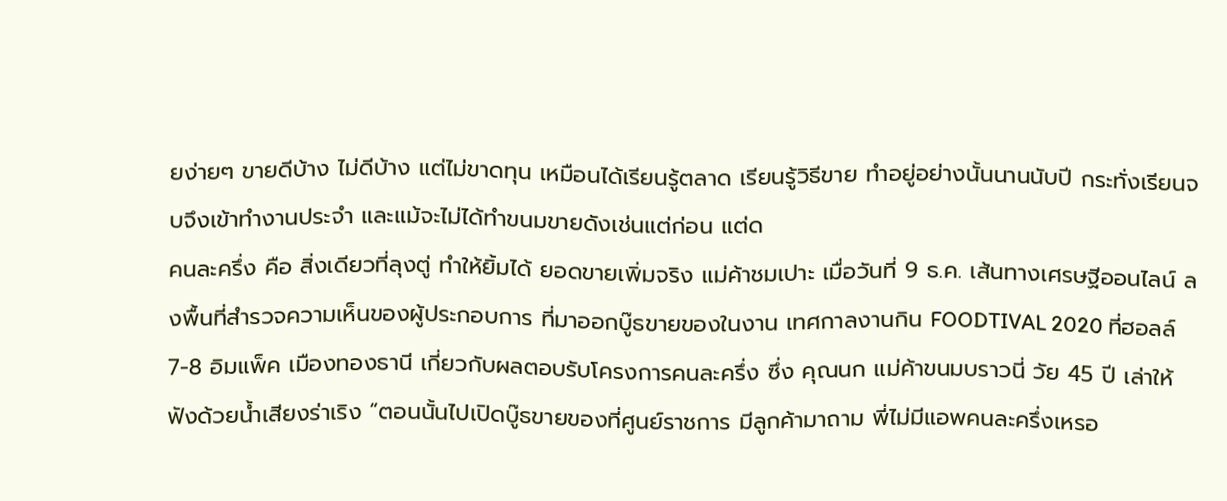ยง่ายๆ ขายดีบ้าง ไม่ดีบ้าง แต่ไม่ขาดทุน เหมือนได้เรียนรู้ตลาด เรียนรู้วิธีขาย ทำอยู่อย่างนั้นนานนับปี กระทั่งเรียนจบจึงเข้าทำงานประจำ และแม้จะไม่ได้ทำขนมขายดังเช่นแต่ก่อน แต่ด
คนละครึ่ง คือ สิ่งเดียวที่ลุงตู่ ทำให้ยิ้มได้ ยอดขายเพิ่มจริง แม่ค้าชมเปาะ เมื่อวันที่ 9 ธ.ค. เส้นทางเศรษฐีออนไลน์ ลงพื้นที่สำรวจความเห็นของผู้ประกอบการ ที่มาออกบู๊ธขายของในงาน เทศกาลงานกิน FOODTIVAL 2020 ที่ฮอลล์ 7-8 อิมแพ็ค เมืองทองธานี เกี่ยวกับผลตอบรับโครงการคนละครึ่ง ซึ่ง คุณนก แม่ค้าขนมบราวนี่ วัย 45 ปี เล่าให้ฟังด้วยน้ำเสียงร่าเริง “ตอนนั้นไปเปิดบู๊ธขายของที่ศูนย์ราชการ มีลูกค้ามาถาม พี่ไม่มีแอพคนละครึ่งเหรอ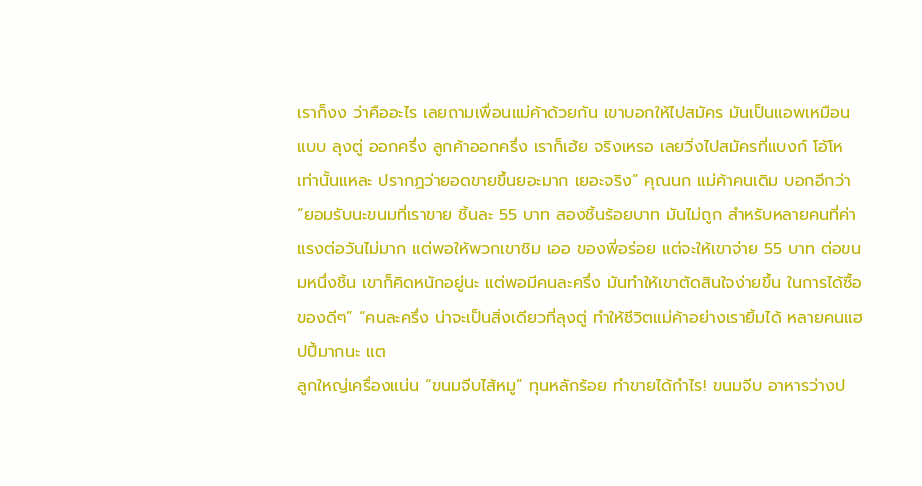เราก็งง ว่าคืออะไร เลยถามเพื่อนแม่ค้าด้วยกัน เขาบอกให้ไปสมัคร มันเป็นแอพเหมือนแบบ ลุงตู่ ออกครึ่ง ลูกค้าออกครึ่ง เราก็เฮ้ย จริงเหรอ เลยวิ่งไปสมัครที่แบงก์ โอ้โห เท่านั้นแหละ ปรากฏว่ายอดขายขึ้นยอะมาก เยอะจริง” คุณนก แม่ค้าคนเดิม บอกอีกว่า “ยอมรับนะขนมที่เราขาย ชิ้นละ 55 บาท สองชิ้นร้อยบาท มันไม่ถูก สำหรับหลายคนที่ค่าแรงต่อวันไม่มาก แต่พอให้พวกเขาชิม เออ ของพี่อร่อย แต่จะให้เขาจ่าย 55 บาท ต่อขนมหนึ่งชิ้น เขาก็คิดหนักอยู่นะ แต่พอมีคนละครึ่ง มันทำให้เขาตัดสินใจง่ายขึ้น ในการได้ซื้อของดีๆ” “คนละครึ่ง น่าจะเป็นสิ่งเดียวที่ลุงตู่ ทำให้ชีวิตแม่ค้าอย่างเรายิ้มได้ หลายคนแฮปปี้มากนะ แต
ลูกใหญ่เครื่องแน่น “ขนมจีบไส้หมู” ทุนหลักร้อย ทำขายได้กำไร! ขนมจีบ อาหารว่างป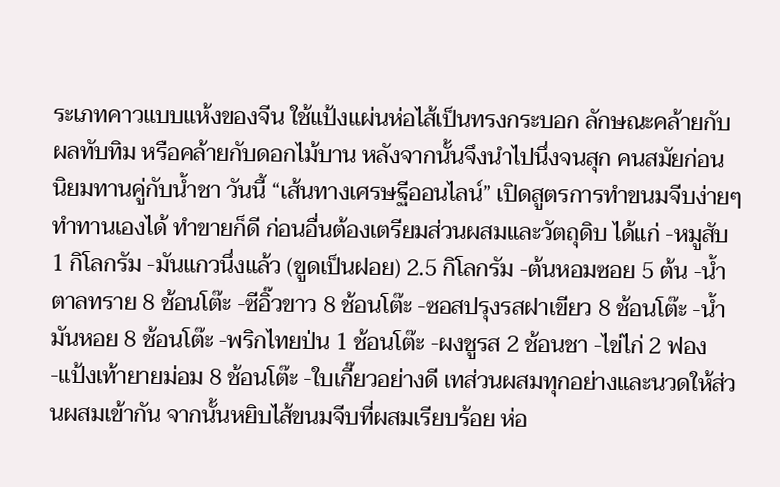ระเภทคาวแบบแห้งของจีน ใช้แป้งแผ่นห่อไส้เป็นทรงกระบอก ลักษณะคล้ายกับผลทับทิม หรือคล้ายกับดอกไม้บาน หลังจากนั้นจึงนำไปนึ่งจนสุก คนสมัยก่อน นิยมทานคู่กับน้ำชา วันนี้ “เส้นทางเศรษฐีออนไลน์” เปิดสูตรการทำขนมจีบง่ายๆ ทำทานเองได้ ทำขายก็ดี ก่อนอื่นต้องเตรียมส่วนผสมและวัตถุดิบ ได้แก่ -หมูสับ 1 กิโลกรัม -มันแกวนึ่งแล้ว (ขูดเป็นฝอย) 2.5 กิโลกรัม -ต้นหอมซอย 5 ต้น -น้ำตาลทราย 8 ช้อนโต๊ะ -ซีอิ๊วขาว 8 ช้อนโต๊ะ -ซอสปรุงรสฝาเขียว 8 ช้อนโต๊ะ -น้ำมันหอย 8 ช้อนโต๊ะ -พริกไทยป่น 1 ช้อนโต๊ะ -ผงชูรส 2 ช้อนชา -ไข่ไก่ 2 ฟอง -แป้งเท้ายายม่อม 8 ช้อนโต๊ะ -ใบเกี๊ยวอย่างดี เทส่วนผสมทุกอย่างและนวดให้ส่วนผสมเข้ากัน จากนั้นหยิบไส้ขนมจีบที่ผสมเรียบร้อย ห่อ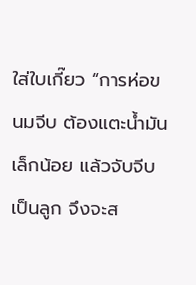ใส่ใบเกี๊ยว “การห่อขนมจีบ ต้องแตะน้ำมันเล็กน้อย แล้วจับจีบเป็นลูก จึงจะส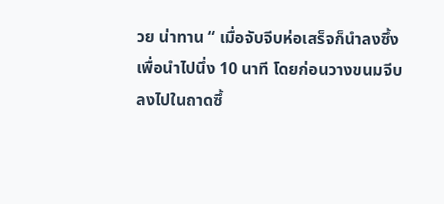วย น่าทาน “ เมื่อจับจีบห่อเสร็จก็นำลงซึ้งเพื่อนำไปนึ่ง 10 นาที โดยก่อนวางขนมจีบลงไปในถาดซึ้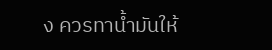ง ควรทาน้ำมันให้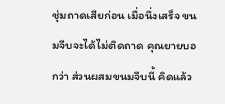ชุ่มถาดเสียก่อน เมื่อนึ่งเสร็จ ขนมจีบจะได้ไม่ติดถาด คุณยายบอกว่า ส่วนผสมขนมจีบนี้ คิดแล้ว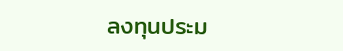ลงทุนประม